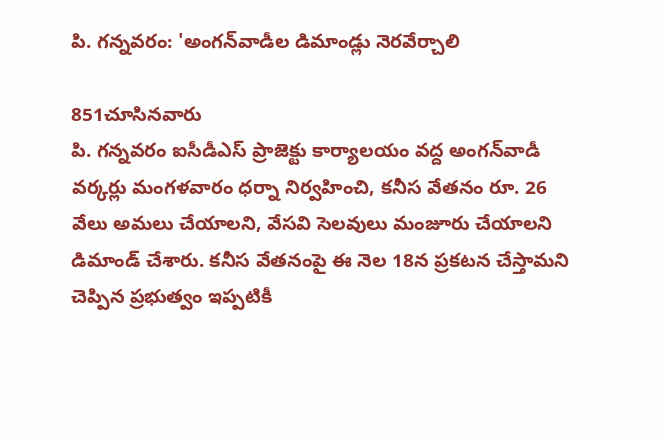పి. గన్నవరం: 'అంగన్‌వాడీల డిమాండ్లు నెరవేర్చాలి

851చూసినవారు
పి. గన్నవరం ఐసీడీఎస్ ప్రాజెక్టు కార్యాలయం వద్ద అంగన్‌వాడీ వర్కర్లు మంగళవారం ధర్నా నిర్వహించి, కనీస వేతనం రూ. 26 వేలు అమలు చేయాలని, వేసవి సెలవులు మంజూరు చేయాలని డిమాండ్ చేశారు. కనీస వేతనంపై ఈ నెల 18న ప్రకటన చేస్తామని చెప్పిన ప్రభుత్వం ఇప్పటికీ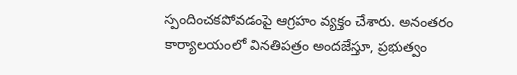స్పందించకపోవడంపై ఆగ్రహం వ్యక్తం చేశారు. అనంతరం కార్యాలయంలో వినతిపత్రం అందజేస్తూ, ప్రభుత్వం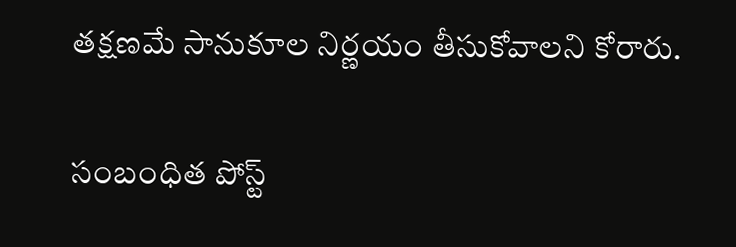తక్షణమే సానుకూల నిర్ణయం తీసుకోవాలని కోరారు.

సంబంధిత పోస్ట్